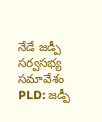నేడే జడ్పీ సర్వసభ్య సమావేశం
PLD: జడ్పీ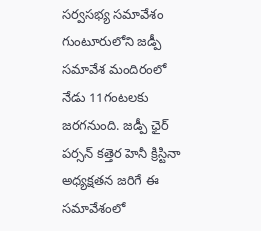సర్వసభ్య సమావేశం గుంటూరులోని జడ్పీ సమావేశ మందిరంలో నేడు 11గంటలకు జరగనుంది. జడ్పీ ఛైర్ పర్సన్ కత్తెర హెనీ క్రిస్టినా అధ్యక్షతన జరిగే ఈ సమావేశంలో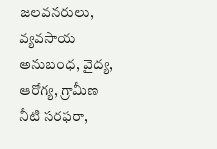జలవనరులు, వ్యవసాయ అనుబంధ, వైద్య, ఆరోగ్య, గ్రామీణ నీటి సరఫరా,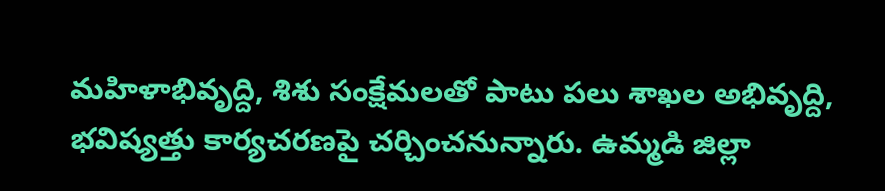మహిళాభివృద్ది, శిశు సంక్షేమలతో పాటు పలు శాఖల అభివృద్ది, భవిష్యత్తు కార్యచరణపై చర్చించనున్నారు. ఉమ్మడి జిల్లా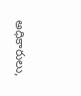అధికారులు,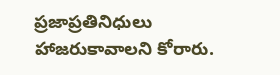ప్రజాప్రతినిధులు హాజరుకావాలని కోరారు.